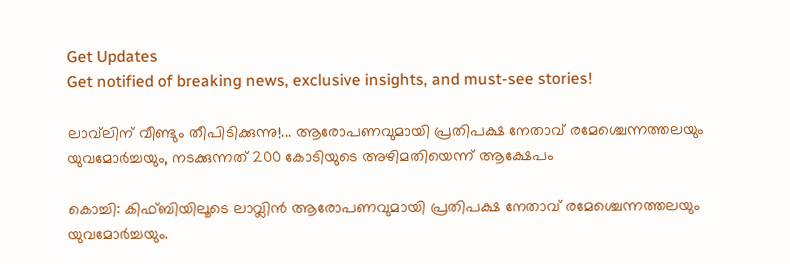Get Updates
Get notified of breaking news, exclusive insights, and must-see stories!

ലാവ്‌ലിന് വീണ്ടും തീപിടിക്കുന്നു!... ആരോപണവുമായി പ്രതിപക്ഷ നേതാവ് രമേശ്ചെന്നത്തലയും യുവമോര്‍ച്ചയും, നടക്കുന്നത് 200 കോടിയുടെ അഴിമതിയെന്ന് ആക്ഷേപം

കൊച്ചി: കിഫ്ബിയിലൂടെ ലാവ്ലിന്‍ ആരോപണവുമായി പ്രതിപക്ഷ നേതാവ് രമേശ്ചെന്നത്തലയും യുവമോര്‍ച്ചയും.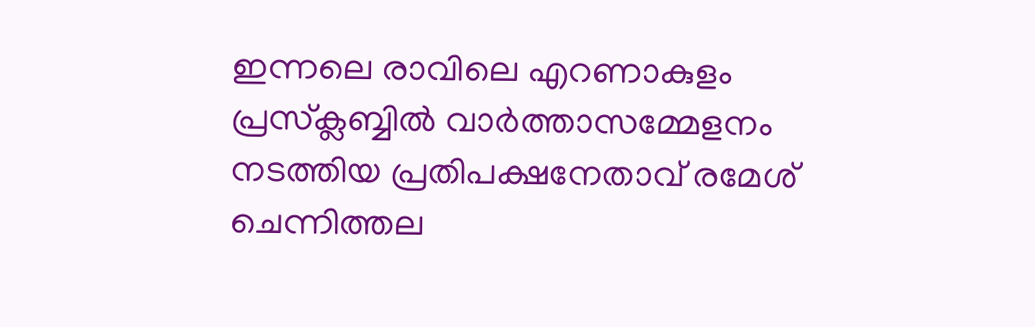ഇന്നലെ രാവിലെ എറണാകുളം പ്രസ്‌ക്ലബ്ബില്‍ വാര്‍ത്താസമ്മേളനം നടത്തിയ പ്രതിപക്ഷനേതാവ് രമേശ് ചെന്നിത്തല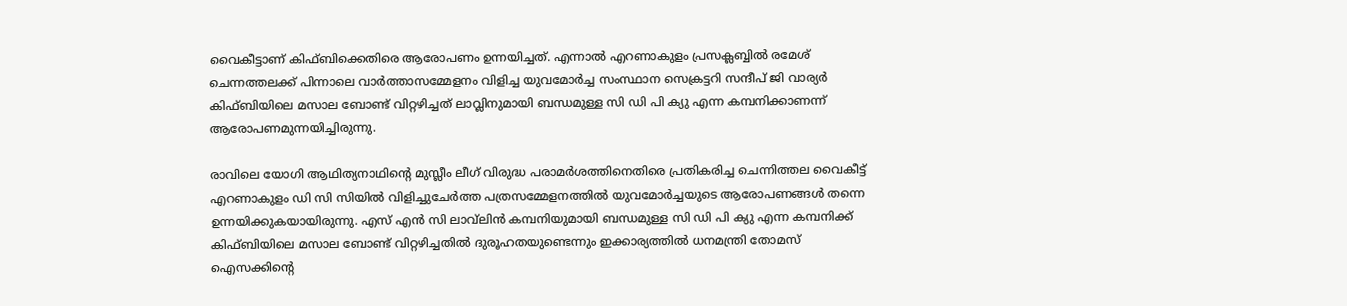വൈകീട്ടാണ് കിഫ്ബിക്കെതിരെ ആരോപണം ഉന്നയിച്ചത്. എന്നാല്‍ എറണാകുളം പ്രസക്ലബ്ബില്‍ രമേശ് ചെന്നത്തലക്ക് പിന്നാലെ വാര്‍ത്താസമ്മേളനം വിളിച്ച യുവമോര്‍ച്ച സംസ്ഥാന സെക്രട്ടറി സന്ദീപ് ജി വാര്യര്‍ കിഫ്ബിയിലെ മസാല ബോണ്ട് വിറ്റഴിച്ചത് ലാവ്ലിനുമായി ബന്ധമുള്ള സി ഡി പി ക്യു എന്ന കമ്പനിക്കാണന്ന് ആരോപണമുന്നയിച്ചിരുന്നു.

രാവിലെ യോഗി ആഥിത്യനാഥിന്റെ മുസ്ലീം ലീഗ് വിരുദ്ധ പരാമര്‍ശത്തിനെതിരെ പ്രതികരിച്ച ചെന്നിത്തല വൈകീട്ട് എറണാകുളം ഡി സി സിയില്‍ വിളിച്ചുചേര്‍ത്ത പത്രസമ്മേളനത്തില്‍ യുവമോര്‍ച്ചയുടെ ആരോപണങ്ങള്‍ തന്നെ ഉന്നയിക്കുകയായിരുന്നു. എസ് എന്‍ സി ലാവ്‌ലിന്‍ കമ്പനിയുമായി ബന്ധമുള്ള സി ഡി പി ക്യു എന്ന കമ്പനിക്ക് കിഫ്ബിയിലെ മസാല ബോണ്ട് വിറ്റഴിച്ചതില്‍ ദുരൂഹതയുണ്ടെന്നും ഇക്കാര്യത്തില്‍ ധനമന്ത്രി തോമസ് ഐസക്കിന്റെ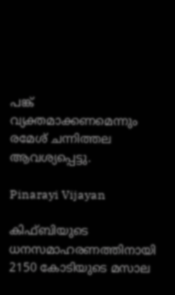പങ്ക് വ്യക്തമാക്കണമെന്നും രമേശ് ചന്നിത്തല ആവശ്യപ്പെട്ടു.

Pinarayi Vijayan

കിഫ്ബിയുടെ ധനസമാഹരണത്തിനായി 2150 കോടിയുടെ മസാല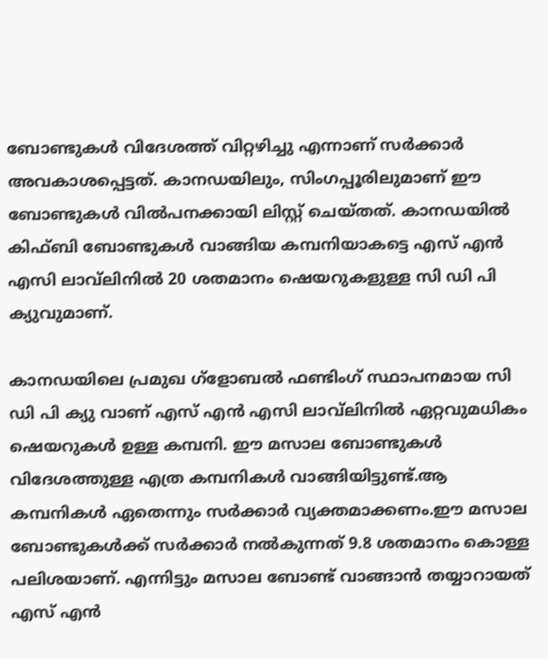ബോണ്ടുകള്‍ വിദേശത്ത് വിറ്റഴിച്ചു എന്നാണ് സര്‍ക്കാര്‍ അവകാശപ്പെട്ടത്. കാനഡയിലും, സിംഗപ്പൂരിലുമാണ് ഈ ബോണ്ടുകള്‍ വില്‍പനക്കായി ലിസ്റ്റ് ചെയ്തത്. കാനഡയില്‍ കിഫ്ബി ബോണ്ടുകള്‍ വാങ്ങിയ കമ്പനിയാകട്ടെ എസ് എന്‍ എസി ലാവ്‌ലിനില്‍ 20 ശതമാനം ഷെയറുകളുള്ള സി ഡി പി ക്യുവുമാണ്.

കാനഡയിലെ പ്രമുഖ ഗ്‌ളോബല്‍ ഫണ്ടിംഗ് സ്ഥാപനമായ സി ഡി പി ക്യു വാണ് എസ് എന്‍ എസി ലാവ്‌ലിനില്‍ ഏറ്റവുമധികം ഷെയറുകള്‍ ഉള്ള കമ്പനി. ഈ മസാല ബോണ്ടുകള്‍ വിദേശത്തുള്ള എത്ര കമ്പനികള്‍ വാങ്ങിയിട്ടുണ്ട്.ആ കമ്പനികള്‍ ഏതെന്നും സര്‍ക്കാര്‍ വ്യക്തമാക്കണം.ഈ മസാല ബോണ്ടുകള്‍ക്ക് സര്‍ക്കാര്‍ നല്‍കുന്നത് 9.8 ശതമാനം കൊള്ള പലിശയാണ്. എന്നിട്ടും മസാല ബോണ്ട് വാങ്ങാന്‍ തയ്യാറായത് എസ് എന്‍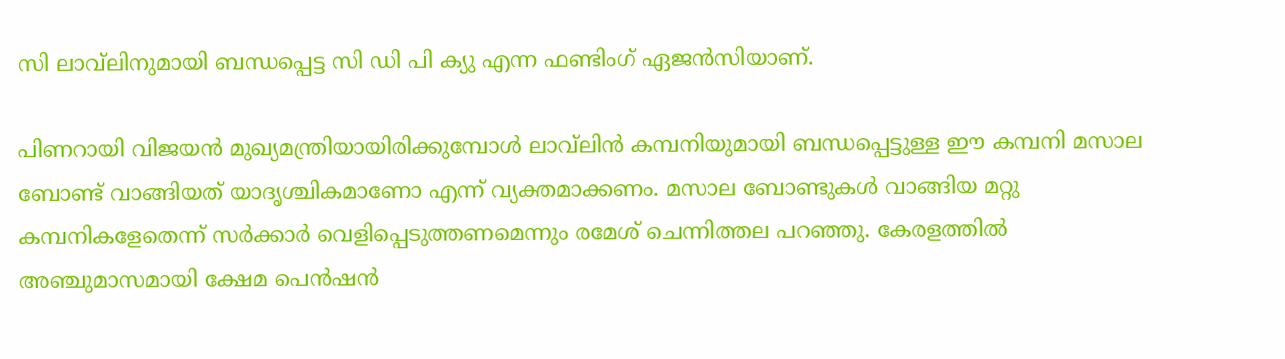സി ലാവ്‌ലിനുമായി ബന്ധപ്പെട്ട സി ഡി പി ക്യു എന്ന ഫണ്ടിംഗ് ഏജന്‍സിയാണ്.

പിണറായി വിജയന്‍ മുഖ്യമന്ത്രിയായിരിക്കുമ്പോള്‍ ലാവ്‌ലിന്‍ കമ്പനിയുമായി ബന്ധപ്പെട്ടുള്ള ഈ കമ്പനി മസാല ബോണ്ട് വാങ്ങിയത് യാദൃശ്ചികമാണോ എന്ന് വ്യക്തമാക്കണം. മസാല ബോണ്ടുകള്‍ വാങ്ങിയ മറ്റു കമ്പനികളേതെന്ന് സര്‍ക്കാര്‍ വെളിപ്പെടുത്തണമെന്നും രമേശ് ചെന്നിത്തല പറഞ്ഞു. കേരളത്തില്‍ അഞ്ചുമാസമായി ക്ഷേമ പെന്‍ഷന്‍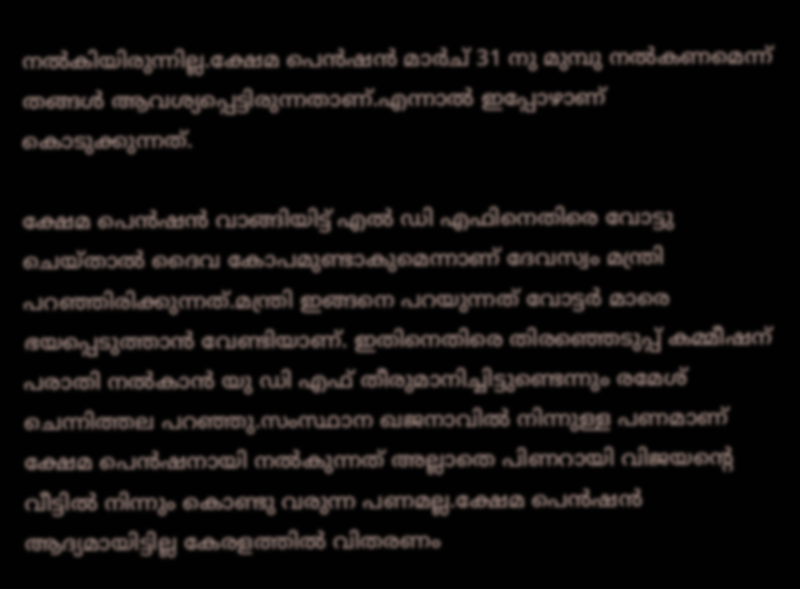നല്‍കിയിരുന്നില്ല.ക്ഷേമ പെന്‍ഷന്‍ മാര്‍ച് 31 നു മുമ്പു നല്‍കണമെന്ന് തങ്ങള്‍ ആവശ്യപ്പെട്ടിരുന്നതാണ്.എന്നാല്‍ ഇപ്പോഴാണ് കൊടുക്കുന്നത്.

ക്ഷേമ പെന്‍ഷന്‍ വാങ്ങിയിട്ട് എല്‍ ഡി എഫിനെതിരെ വോട്ടു ചെയ്താല്‍ ദൈവ കോപമുണ്ടാകുമെന്നാണ് ദേവസ്വം മന്ത്രി പറഞ്ഞിരിക്കുന്നത്.മന്ത്രി ഇങ്ങനെ പറയുന്നത് വോട്ടര്‍ മാരെ ഭയപ്പെടുത്താന്‍ വേണ്ടിയാണ്. ഇതിനെതിരെ തിരഞ്ഞെടുപ്പ് കമ്മീഷന് പരാതി നല്‍കാന്‍ യു ഡി എഫ് തീരുമാനിച്ചിട്ടുണ്ടെന്നും രമേശ് ചെന്നിത്തല പറഞ്ഞു.സംസ്ഥാന ഖജനാവില്‍ നിന്നുള്ള പണമാണ് ക്ഷേമ പെന്‍ഷനായി നല്‍കുന്നത് അല്ലാതെ പിണറായി വിജയന്റെ വീട്ടില്‍ നിന്നും കൊണ്ടു വരുന്ന പണമല്ല.ക്ഷേമ പെന്‍ഷന്‍ ആദ്യമായിട്ടില്ല കേരളത്തില്‍ വിതരണം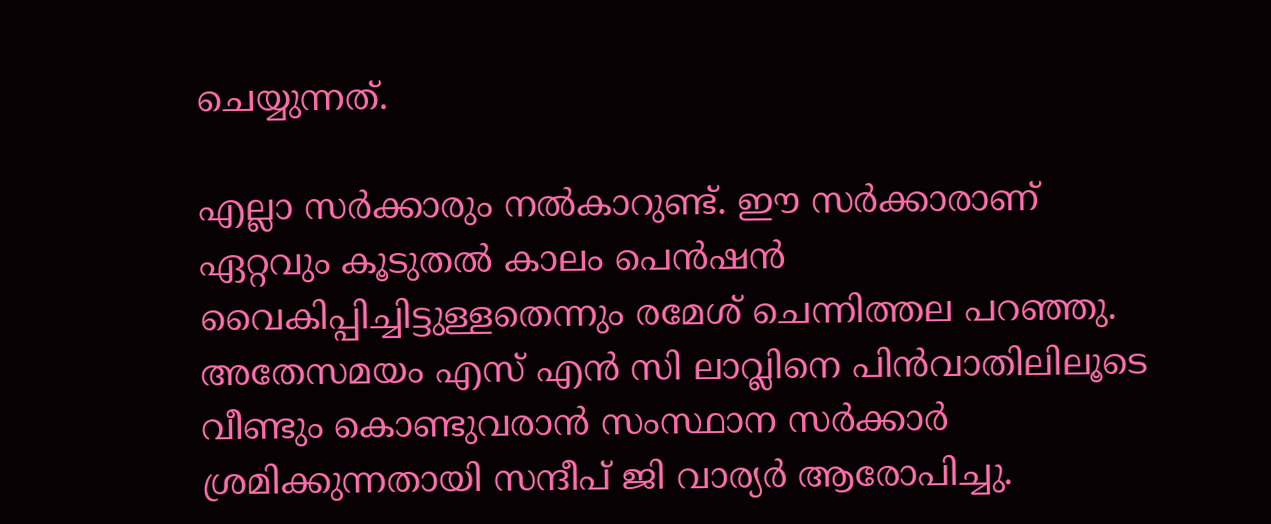ചെയ്യുന്നത്.

എല്ലാ സര്‍ക്കാരും നല്‍കാറുണ്ട്. ഈ സര്‍ക്കാരാണ് ഏറ്റവും കൂടുതല്‍ കാലം പെന്‍ഷന്‍ വൈകിപ്പിച്ചിട്ടുള്ളതെന്നും രമേശ് ചെന്നിത്തല പറഞ്ഞു. അതേസമയം എസ് എന്‍ സി ലാവ്ലിനെ പിന്‍വാതിലിലൂടെ വീണ്ടും കൊണ്ടുവരാന്‍ സംസ്ഥാന സര്‍ക്കാര്‍ ശ്രമിക്കുന്നതായി സന്ദീപ് ജി വാര്യര്‍ ആരോപിച്ചു.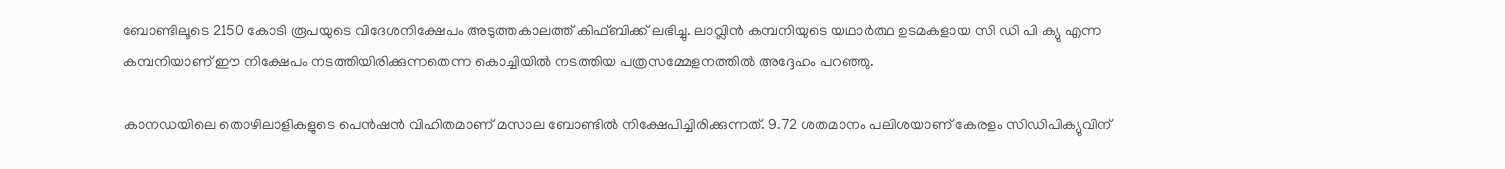ബോണ്ടിലൂടെ 2150 കോടി രൂപയുടെ വിദേശനിക്ഷേപം അടുത്തകാലത്ത് കിഫ്ബിക്ക് ലഭിച്ചു. ലാവ്ലിന്‍ കമ്പനിയുടെ യഥാര്‍ത്ഥ ഉടമകളായ സി ഡി പി ക്യു എന്ന കമ്പനിയാണ് ഈ നിക്ഷേപം നടത്തിയിരിക്കുന്നതെന്ന കൊച്ചിയില്‍ നടത്തിയ പത്രസമ്മേളനത്തില്‍ അദ്ദേഹം പറഞ്ഞു.

കാനഡയിലെ തൊഴിലാളികളുടെ പെന്‍ഷന്‍ വിഹിതമാണ് മസാല ബോണ്ടില്‍ നിക്ഷേപിച്ചിരിക്കുന്നത്. 9.72 ശതമാനം പലിശയാണ് കേരളം സിഡിപിക്യുവിന്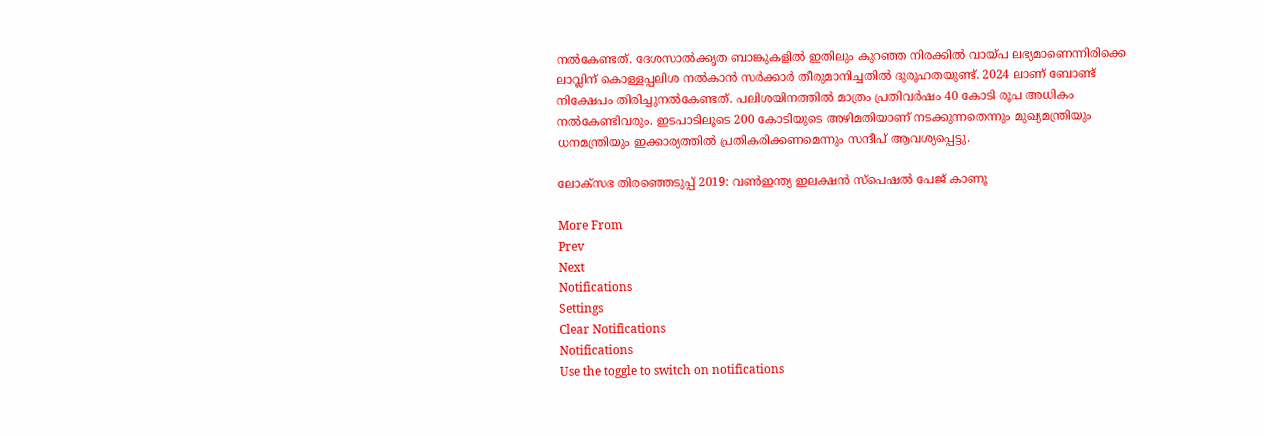നല്‍കേണ്ടത്. ദേശസാല്‍ക്കൃത ബാങ്കുകളില്‍ ഇതിലും കുറഞ്ഞ നിരക്കില്‍ വായ്പ ലഭ്യമാണെന്നിരിക്കെ ലാവ്ലിന് കൊള്ളപ്പലിശ നല്‍കാന്‍ സര്‍ക്കാര്‍ തീരുമാനിച്ചതില്‍ ദുരൂഹതയുണ്ട്. 2024 ലാണ് ബോണ്ട് നിക്ഷേപം തിരിച്ചുനല്‍കേണ്ടത്. പലിശയിനത്തില്‍ മാത്രം പ്രതിവര്‍ഷം 40 കോടി രൂപ അധികം നല്‍കേണ്ടിവരും. ഇടപാടിലൂടെ 200 കോടിയുടെ അഴിമതിയാണ് നടക്കുന്നതെന്നും മുഖ്യമന്ത്രിയും ധനമന്ത്രിയും ഇക്കാര്യത്തില്‍ പ്രതികരിക്കണമെന്നും സന്ദീപ് ആവശ്യപ്പെട്ടു.

ലോക്സഭ തിരഞ്ഞെടുപ്പ് 2019: വൺഇന്ത്യ ഇലക്ഷൻ സ്പെഷൽ പേജ് കാണൂ

More From
Prev
Next
Notifications
Settings
Clear Notifications
Notifications
Use the toggle to switch on notifications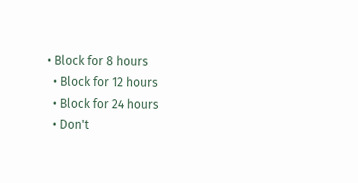• Block for 8 hours
  • Block for 12 hours
  • Block for 24 hours
  • Don't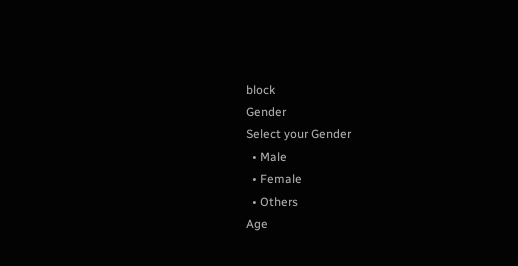block
Gender
Select your Gender
  • Male
  • Female
  • Others
Age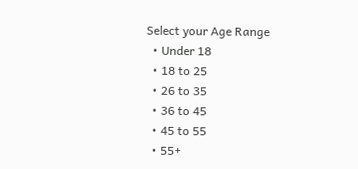Select your Age Range
  • Under 18
  • 18 to 25
  • 26 to 35
  • 36 to 45
  • 45 to 55
  • 55+